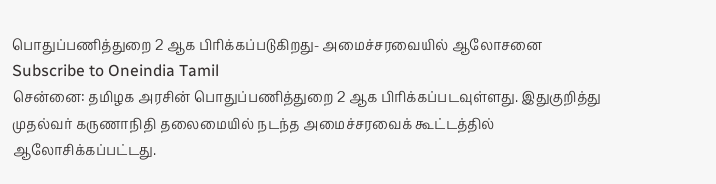பொதுப்பணித்துறை 2 ஆக பிரிக்கப்படுகிறது- அமைச்சரவையில் ஆலோசனை
Subscribe to Oneindia Tamil
சென்னை: தமிழக அரசின் பொதுப்பணித்துறை 2 ஆக பிரிக்கப்படவுள்ளது. இதுகுறித்து முதல்வர் கருணாநிதி தலைமையில் நடந்த அமைச்சரவைக் கூட்டத்தில் ஆலோசிக்கப்பட்டது.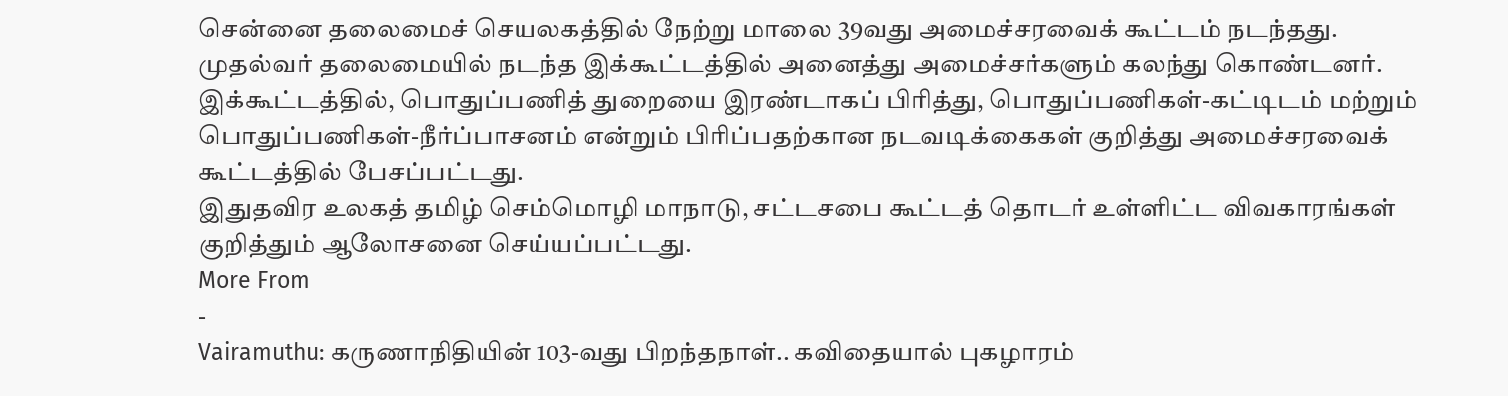சென்னை தலைமைச் செயலகத்தில் நேற்று மாலை 39வது அமைச்சரவைக் கூட்டம் நடந்தது. முதல்வர் தலைமையில் நடந்த இக்கூட்டத்தில் அனைத்து அமைச்சர்களும் கலந்து கொண்டனர்.
இக்கூட்டத்தில், பொதுப்பணித் துறையை இரண்டாகப் பிரித்து, பொதுப்பணிகள்-கட்டிடம் மற்றும் பொதுப்பணிகள்-நீர்ப்பாசனம் என்றும் பிரிப்பதற்கான நடவடிக்கைகள் குறித்து அமைச்சரவைக் கூட்டத்தில் பேசப்பட்டது.
இதுதவிர உலகத் தமிழ் செம்மொழி மாநாடு, சட்டசபை கூட்டத் தொடர் உள்ளிட்ட விவகாரங்கள் குறித்தும் ஆலோசனை செய்யப்பட்டது.
More From
-
Vairamuthu: கருணாநிதியின் 103-வது பிறந்தநாள்.. கவிதையால் புகழாரம்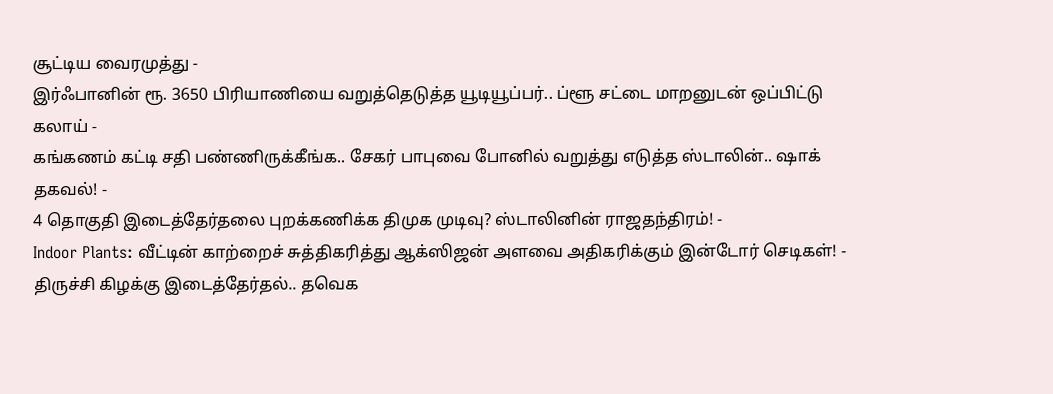சூட்டிய வைரமுத்து -
இர்ஃபானின் ரூ. 3650 பிரியாணியை வறுத்தெடுத்த யூடியூப்பர்.. ப்ளூ சட்டை மாறனுடன் ஒப்பிட்டு கலாய் -
கங்கணம் கட்டி சதி பண்ணிருக்கீங்க.. சேகர் பாபுவை போனில் வறுத்து எடுத்த ஸ்டாலின்.. ஷாக் தகவல்! -
4 தொகுதி இடைத்தேர்தலை புறக்கணிக்க திமுக முடிவு? ஸ்டாலினின் ராஜதந்திரம்! -
Indoor Plants: வீட்டின் காற்றைச் சுத்திகரித்து ஆக்ஸிஜன் அளவை அதிகரிக்கும் இன்டோர் செடிகள்! -
திருச்சி கிழக்கு இடைத்தேர்தல்.. தவெக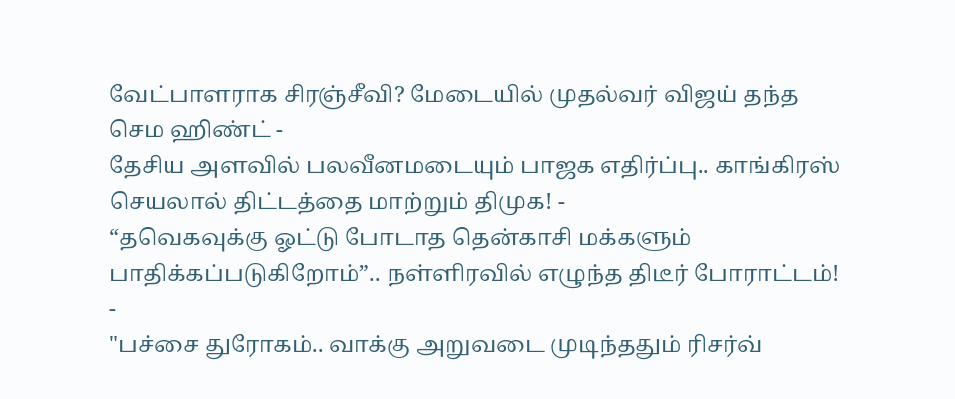வேட்பாளராக சிரஞ்சீவி? மேடையில் முதல்வர் விஜய் தந்த செம ஹிண்ட் -
தேசிய அளவில் பலவீனமடையும் பாஜக எதிர்ப்பு.. காங்கிரஸ் செயலால் திட்டத்தை மாற்றும் திமுக! -
“தவெகவுக்கு ஓட்டு போடாத தென்காசி மக்களும் பாதிக்கப்படுகிறோம்”.. நள்ளிரவில் எழுந்த திடீர் போராட்டம்! -
"பச்சை துரோகம்.. வாக்கு அறுவடை முடிந்ததும் ரிசர்வ்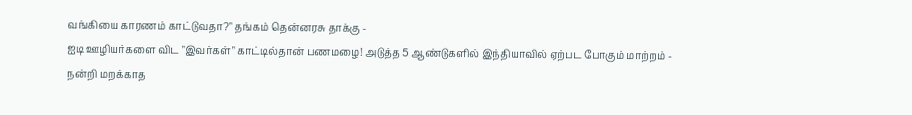வங்கியை காரணம் காட்டுவதா?" தங்கம் தென்னரசு தாக்கு -
ஐடி ஊழியர்களை விட "இவர்கள்" காட்டில்தான் பணமழை! அடுத்த 5 ஆண்டுகளில் இந்தியாவில் ஏற்பட போகும் மாற்றம் -
நன்றி மறக்காத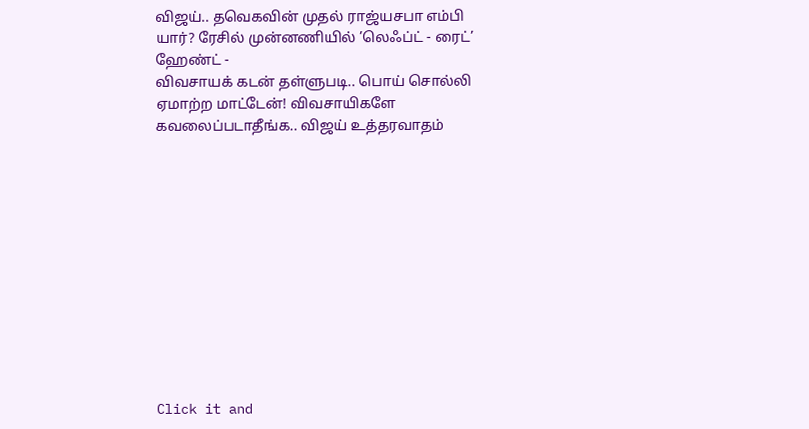விஜய்.. தவெகவின் முதல் ராஜ்யசபா எம்பி யார்? ரேசில் முன்னணியில் ’லெஃப்ட் - ரைட்’ ஹேண்ட் -
விவசாயக் கடன் தள்ளுபடி.. பொய் சொல்லி ஏமாற்ற மாட்டேன்! விவசாயிகளே கவலைப்படாதீங்க.. விஜய் உத்தரவாதம்












Click it and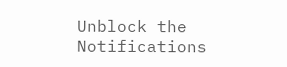Unblock the Notifications